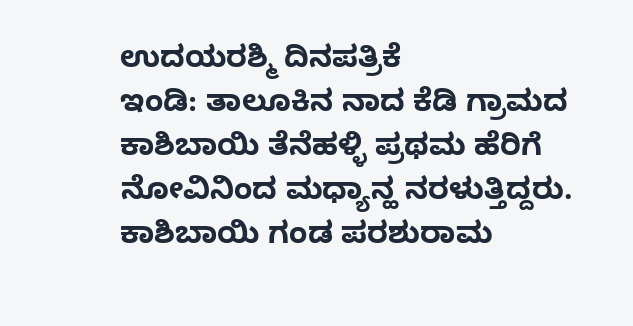ಉದಯರಶ್ಮಿ ದಿನಪತ್ರಿಕೆ
ಇಂಡಿ: ತಾಲೂಕಿನ ನಾದ ಕೆಡಿ ಗ್ರಾಮದ ಕಾಶಿಬಾಯಿ ತೆನೆಹಳ್ಳಿ ಪ್ರಥಮ ಹೆರಿಗೆ ನೋವಿನಿಂದ ಮಧ್ಯಾನ್ಹ ನರಳುತ್ತಿದ್ದರು.
ಕಾಶಿಬಾಯಿ ಗಂಡ ಪರಶುರಾಮ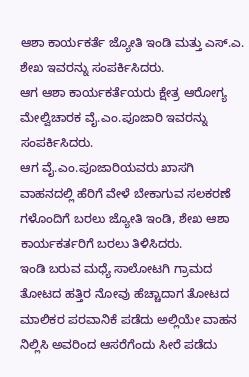ಆಶಾ ಕಾರ್ಯಕರ್ತೆ ಜ್ಯೋತಿ ಇಂಡಿ ಮತ್ತು ಎಸ್.ಎ. ಶೇಖ ಇವರನ್ನು ಸಂಪರ್ಕಿಸಿದರು.
ಆಗ ಆಶಾ ಕಾರ್ಯಕರ್ತೆಯರು ಕ್ಷೇತ್ರ ಆರೋಗ್ಯ ಮೇಲ್ವಿಚಾರಕ ವೈ.ಎಂ.ಪೂಜಾರಿ ಇವರನ್ನು ಸಂಪರ್ಕಿಸಿದರು.
ಆಗ ವೈ.ಎಂ.ಪೂಜಾರಿಯವರು ಖಾಸಗಿ ವಾಹನದಲ್ಲಿ ಹೆರಿಗೆ ವೇಳೆ ಬೇಕಾಗುವ ಸಲಕರಣೆ ಗಳೊಂದಿಗೆ ಬರಲು ಜ್ಯೋತಿ ಇಂಡಿ, ಶೇಖ ಆಶಾ ಕಾರ್ಯಕರ್ತರಿಗೆ ಬರಲು ತಿಳಿಸಿದರು.
ಇಂಡಿ ಬರುವ ಮಧ್ಯೆ ಸಾಲೋಟಗಿ ಗ್ರಾಮದ ತೋಟದ ಹತ್ತಿರ ನೋವು ಹೆಚ್ಚಾದಾಗ ತೋಟದ ಮಾಲಿಕರ ಪರವಾನಿಕೆ ಪಡೆದು ಅಲ್ಲಿಯೇ ವಾಹನ ನಿಲ್ಲಿಸಿ ಅವರಿಂದ ಆಸರೆಗೆಂದು ಸೀರೆ ಪಡೆದು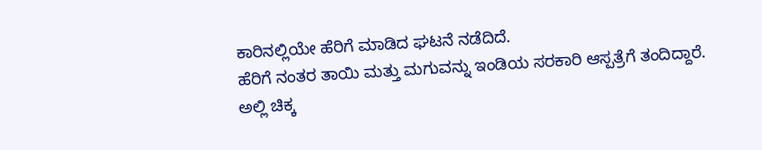ಕಾರಿನಲ್ಲಿಯೇ ಹೆರಿಗೆ ಮಾಡಿದ ಘಟನೆ ನಡೆದಿದೆ.
ಹೆರಿಗೆ ನಂತರ ತಾಯಿ ಮತ್ತು ಮಗುವನ್ನು ಇಂಡಿಯ ಸರಕಾರಿ ಆಸ್ಪತ್ರೆಗೆ ತಂದಿದ್ದಾರೆ.
ಅಲ್ಲಿ ಚಿಕ್ಕ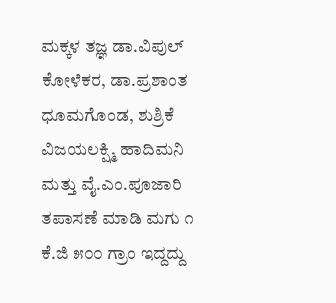ಮಕ್ಕಳ ತಜ್ಞ ಡಾ.ವಿಪುಲ್ ಕೋಳೆಕರ, ಡಾ.ಪ್ರಶಾಂತ ಧೂಮಗೊಂಡ, ಶುಶ್ರಿಕೆ ವಿಜಯಲಕ್ಷ್ಮಿ ಹಾದಿಮನಿ ಮತ್ತು ವೈ.ಎಂ.ಪೂಜಾರಿ ತಪಾಸಣೆ ಮಾಡಿ ಮಗು ೧ ಕೆ.ಜಿ ೫೦೦ ಗ್ರಾಂ ಇದ್ದದ್ದು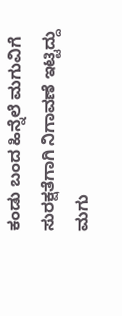ಕಂಡು ಬಂದ ಹಿನ್ನೆಲೆ ಮಗುವಿಗೆ ಸುರಕ್ಷತೆಗಾಗಿ ನಿಗಾವಣೆ ಇಟ್ಟಿದ್ದು ಮಗು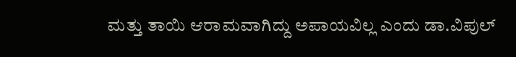ಮತ್ತು ತಾಯಿ ಆರಾಮವಾಗಿದ್ದು ಅಪಾಯವಿಲ್ಲ ಎಂದು ಡಾ.ವಿಪುಲ್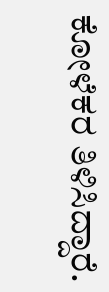ಕೋಳೆಕರ ತಿಳಿಸಿದ್ದಾರೆ.